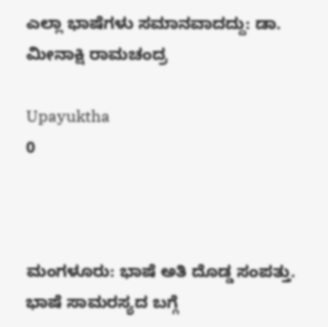ಎಲ್ಲಾ ಭಾಷೆಗಳು ಸಮಾನವಾದದ್ದು: ಡಾ. ಮೀನಾಕ್ಷಿ ರಾಮಚಂದ್ರ

Upayuktha
0



ಮಂಗಳೂರು: ಭಾಷೆ ಅತಿ ದೊಡ್ಡ ಸಂಪತ್ತು. ಭಾಷೆ ಸಾಮರಸ್ಯದ ಬಗ್ಗೆ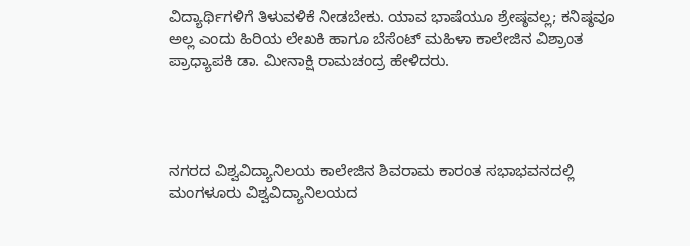ವಿದ್ಯಾರ್ಥಿಗಳಿಗೆ ತಿಳುವಳಿಕೆ ನೀಡಬೇಕು. ಯಾವ ಭಾಷೆಯೂ ಶ್ರೇಷ್ಠವಲ್ಲ; ಕನಿಷ್ಠವೂ ಅಲ್ಲ ಎಂದು ಹಿರಿಯ ಲೇಖಕಿ ಹಾಗೂ ಬೆಸೆಂಟ್ ಮಹಿಳಾ ಕಾಲೇಜಿನ ವಿಶ್ರಾಂತ ಪ್ರಾಧ್ಯಾಪಕಿ ಡಾ. ಮೀನಾಕ್ಷಿ ರಾಮಚಂದ್ರ ಹೇಳಿದರು.




ನಗರದ ವಿಶ್ವವಿದ್ಯಾನಿಲಯ ಕಾಲೇಜಿನ ಶಿವರಾಮ ಕಾರಂತ ಸಭಾಭವನದಲ್ಲಿ ಮಂಗಳೂರು ವಿಶ್ವವಿದ್ಯಾನಿಲಯದ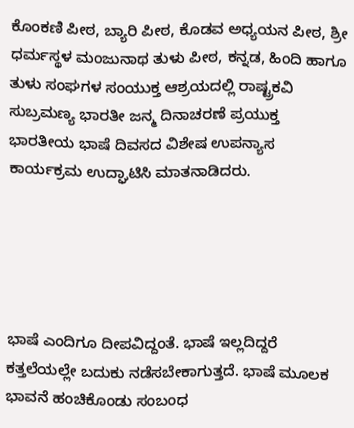ಕೊಂಕಣಿ ಪೀಠ, ಬ್ಯಾರಿ ಪೀಠ, ಕೊಡವ ಅಧ್ಯಯನ ಪೀಠ, ಶ್ರೀ ಧರ್ಮಸ್ಥಳ ಮಂಜುನಾಥ ತುಳು ಪೀಠ, ಕನ್ನಡ, ಹಿಂದಿ ಹಾಗೂ ತುಳು ಸಂಘಗಳ ಸಂಯುಕ್ತ ಆಶ್ರಯದಲ್ಲಿ ರಾಷ್ಟ್ರಕವಿ ಸುಬ್ರಮಣ್ಯ ಭಾರತೀ ಜನ್ಮ ದಿನಾಚರಣೆ ಪ್ರಯುಕ್ತ ಭಾರತೀಯ ಭಾಷೆ ದಿವಸದ ವಿಶೇಷ ಉಪನ್ಯಾಸ ಕಾರ್ಯಕ್ರಮ ಉದ್ಘಾಟಿಸಿ ಮಾತನಾಡಿದರು.





ಭಾಷೆ ಎಂದಿಗೂ ದೀಪವಿದ್ದಂತೆ. ಭಾಷೆ ಇಲ್ಲದಿದ್ದರೆ ಕತ್ತಲೆಯಲ್ಲೇ ಬದುಕು ನಡೆಸಬೇಕಾಗುತ್ತದೆ. ಭಾಷೆ ಮೂಲಕ ಭಾವನೆ ಹಂಚಿಕೊಂಡು ಸಂಬಂಧ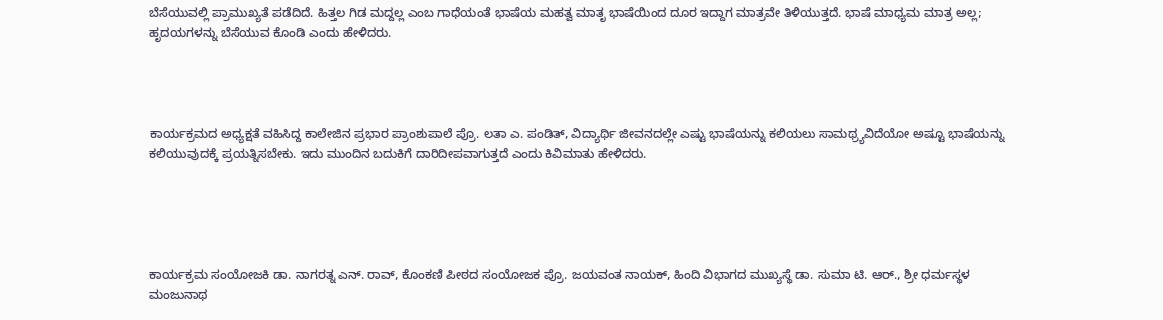ಬೆಸೆಯುವಲ್ಲಿ ಪ್ರಾಮುಖ್ಯತೆ ಪಡೆದಿದೆ. ಹಿತ್ತಲ ಗಿಡ ಮದ್ದಲ್ಲ ಎಂಬ ಗಾಧೆಯಂತೆ ಭಾಷೆಯ ಮಹತ್ವ ಮಾತೃ ಭಾಷೆಯಿಂದ ದೂರ ಇದ್ದಾಗ ಮಾತ್ರವೇ ತಿಳಿಯುತ್ತದೆ. ಭಾಷೆ ಮಾಧ್ಯಮ ಮಾತ್ರ ಅಲ್ಲ; ಹೃದಯಗಳನ್ನು ಬೆಸೆಯುವ ಕೊಂಡಿ ಎಂದು ಹೇಳಿದರು.




ಕಾರ್ಯಕ್ರಮದ ಅಧ್ಯಕ್ಷತೆ ವಹಿಸಿದ್ದ ಕಾಲೇಜಿನ ಪ್ರಭಾರ ಪ್ರಾಂಶುಪಾಲೆ ಪ್ರೊ. ಲತಾ ಎ. ಪಂಡಿತ್, ವಿದ್ಯಾರ್ಥಿ ಜೀವನದಲ್ಲೇ ಎಷ್ಟು ಭಾಷೆಯನ್ನು ಕಲಿಯಲು ಸಾಮಥ್ರ್ಯವಿದೆಯೋ ಅಷ್ಟೂ ಭಾಷೆಯನ್ನು ಕಲಿಯುವುದಕ್ಕೆ ಪ್ರಯತ್ನಿಸಬೇಕು. ಇದು ಮುಂದಿನ ಬದುಕಿಗೆ ದಾರಿದೀಪವಾಗುತ್ತದೆ ಎಂದು ಕಿವಿಮಾತು ಹೇಳಿದರು.





ಕಾರ್ಯಕ್ರಮ ಸಂಯೋಜಕಿ ಡಾ. ನಾಗರತ್ನ ಎನ್. ರಾವ್, ಕೊಂಕಣಿ ಪೀಠದ ಸಂಯೋಜಕ ಪ್ರೊ. ಜಯವಂತ ನಾಯಕ್, ಹಿಂದಿ ವಿಭಾಗದ ಮುಖ್ಯಸ್ಥೆ ಡಾ. ಸುಮಾ ಟಿ. ಆರ್., ಶ್ರೀ ಧರ್ಮಸ್ಥಳ ಮಂಜುನಾಥ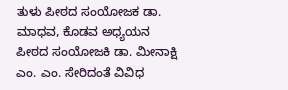ತುಳು ಪೀಠದ ಸಂಯೋಜಕ ಡಾ. ಮಾಧವ, ಕೊಡವ ಅಧ್ಯಯನ ಪೀಠದ ಸಂಯೋಜಕಿ ಡಾ. ಮೀನಾಕ್ಷಿ ಎಂ. ಎಂ. ಸೇರಿದಂತೆ ವಿವಿಧ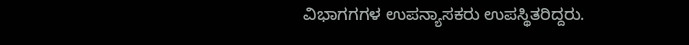ವಿಭಾಗಗಗಳ ಉಪನ್ಯಾಸಕರು ಉಪಸ್ಥಿತರಿದ್ದರು.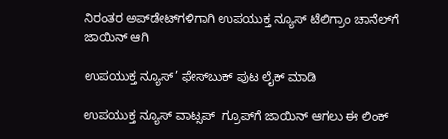ನಿರಂತರ ಅಪ್‌ಡೇಟ್‌ಗಳಿಗಾಗಿ ಉಪಯುಕ್ತ ನ್ಯೂಸ್‌ ಟೆಲಿಗ್ರಾಂ ಚಾನೆಲ್‌ಗೆ ಜಾಯಿನ್‌ ಆಗಿ

ಉಪಯುಕ್ತ ನ್ಯೂಸ್‌’ ಫೇಸ್‌ಬುಕ್ ಪುಟ ಲೈಕ್ ಮಾಡಿ

ಉಪಯುಕ್ತ ನ್ಯೂಸ್‌ ವಾಟ್ಸಪ್‌  ಗ್ರೂಪ್‌ಗೆ ಜಾಯಿನ್ ಆಗಲು ಈ ಲಿಂಕ್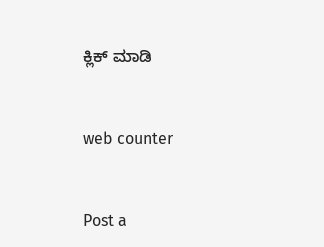ಕ್ಲಿಕ್ ಮಾಡಿ


web counter


Post a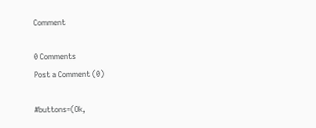Comment

0 Comments
Post a Comment (0)

#buttons=(Ok,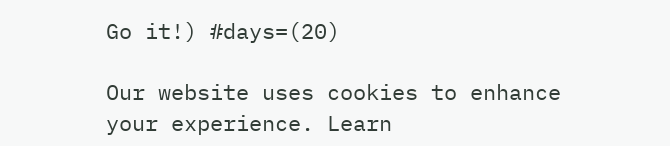Go it!) #days=(20)

Our website uses cookies to enhance your experience. Learn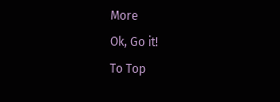More
Ok, Go it!
To Top